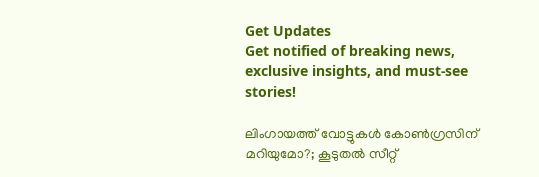Get Updates
Get notified of breaking news, exclusive insights, and must-see stories!

ലിംഗായത്ത് വോട്ടുകൾ കോൺഗ്രസിന് മറിയുമോ?; കൂടുതൽ സീറ്റ്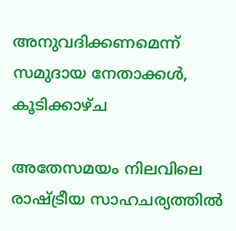അനുവദിക്കണമെന്ന് സമുദായ നേതാക്കൾ, കൂടിക്കാഴ്ച

അതേസമയം നിലവിലെ രാഷ്ട്രീയ സാഹചര്യത്തിൽ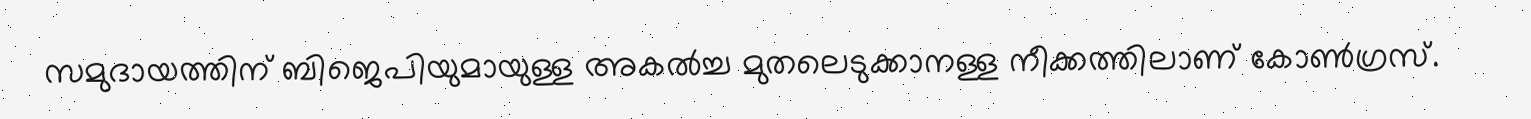സമുദായത്തിന് ബിജെപിയുമായുള്ള അകൽച്ച മുതലെടുക്കാനള്ള നീക്കത്തിലാണ് കോൺഗ്രസ്.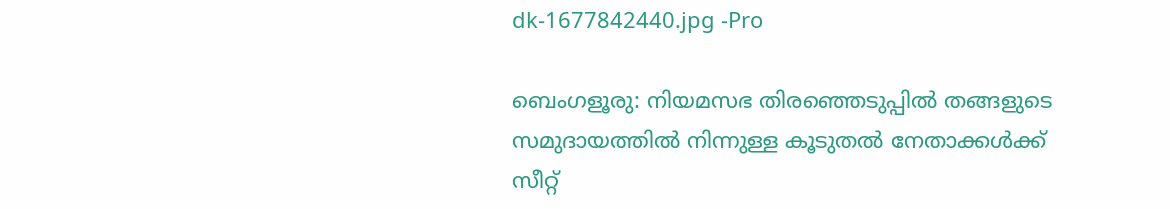dk-1677842440.jpg -Pro

ബെംഗളൂരു: നിയമസഭ തിരഞ്ഞെടുപ്പിൽ തങ്ങളുടെ സമുദായത്തിൽ നിന്നുള്ള കൂടുതൽ നേതാക്കൾക്ക് സീറ്റ്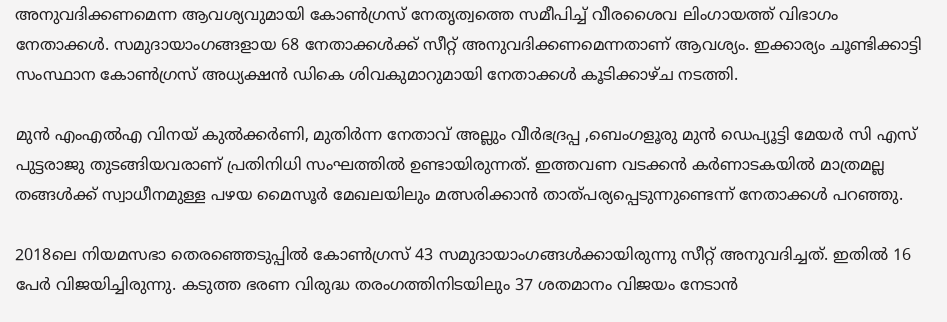അനുവദിക്കണമെന്ന ആവശ്യവുമായി കോൺഗ്രസ് നേതൃത്വത്തെ സമീപിച്ച് വീരശൈവ ലിംഗായത്ത് വിഭാഗം നേതാക്കൾ. സമുദായാംഗങ്ങളായ 68 നേതാക്കൾക്ക് സീറ്റ് അനുവദിക്കണമെന്നതാണ് ആവശ്യം. ഇക്കാര്യം ചൂണ്ടിക്കാട്ടി സംസ്ഥാന കോൺഗ്രസ് അധ്യക്ഷൻ ഡികെ ശിവകുമാറുമായി നേതാക്കൾ കൂടിക്കാഴ്ച നടത്തി.

മുൻ എംഎൽഎ വിനയ് കുൽക്കർണി, മുതിർന്ന നേതാവ് അല്ലും വീർഭദ്രപ്പ ,ബെംഗളൂരു മുൻ ഡെപ്യൂട്ടി മേയർ സി എസ് പുട്ടരാജു തുടങ്ങിയവരാണ് പ്രതിനിധി സംഘത്തിൽ ഉണ്ടായിരുന്നത്. ഇത്തവണ വടക്കൻ കർണാടകയിൽ മാത്രമല്ല തങ്ങൾക്ക് സ്വാധീനമുള്ള പഴയ മൈസൂർ മേഖലയിലും മത്സരിക്കാൻ താത്പര്യപ്പെടുന്നുണ്ടെന്ന് നേതാക്കൾ പറഞ്ഞു.

2018ലെ നിയമസഭാ തെരഞ്ഞെടുപ്പിൽ കോൺഗ്രസ് 43 സമുദായാംഗങ്ങൾക്കായിരുന്നു സീറ്റ് അനുവദിച്ചത്. ഇതിൽ 16 പേർ വിജയിച്ചിരുന്നു. കടുത്ത ഭരണ വിരുദ്ധ തരംഗത്തിനിടയിലും 37 ശതമാനം വിജയം നേടാൻ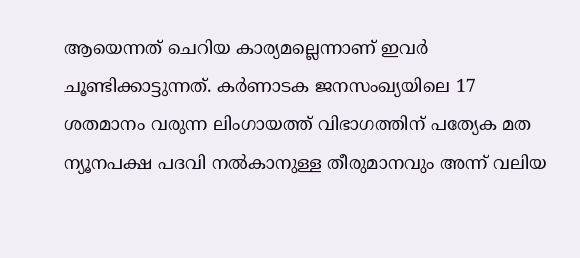ആയെന്നത് ചെറിയ കാര്യമല്ലെന്നാണ് ഇവർ ചൂണ്ടിക്കാട്ടുന്നത്. കര്‍ണാടക ജനസംഖ്യയിലെ 17 ശതമാനം വരുന്ന ലിംഗായത്ത് വിഭാഗത്തിന് പത്യേക മത ന്യൂനപക്ഷ പദവി നല്‍കാനുള്ള തീരുമാനവും അന്ന് വലിയ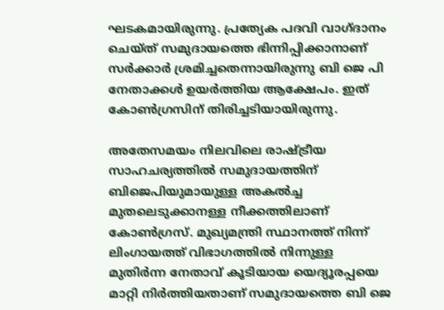ഘടകമായിരുന്നു. പ്രത്യേക പദവി വാഗ്ദാനം ചെയ്ത് സമുദായത്തെ ഭിന്നിപ്പിക്കാനാണ് സർക്കാർ ശ്രമിച്ചതെന്നായിരുന്നു ബി ജെ പി നേതാക്കൾ ഉയർത്തിയ ആക്ഷേപം. ഇത് കോൺഗ്രസിന് തിരിച്ചടിയായിരുന്നു.

അതേസമയം നിലവിലെ രാഷ്ട്രീയ സാഹചര്യത്തിൽ സമുദായത്തിന് ബിജെപിയുമായുള്ള അകൽച്ച മുതലെടുക്കാനള്ള നീക്കത്തിലാണ് കോൺഗ്രസ്. മുഖ്യമന്ത്രി സ്ഥാനത്ത് നിന്ന് ലിംഗായത്ത് വിഭാഗത്തിൽ നിന്നുള്ള മുതിർന്ന നേതാവ് കൂടിയായ യെദ്യൂരപ്പയെ മാറ്റി നിർത്തിയതാണ് സമുദായത്തെ ബി ജെ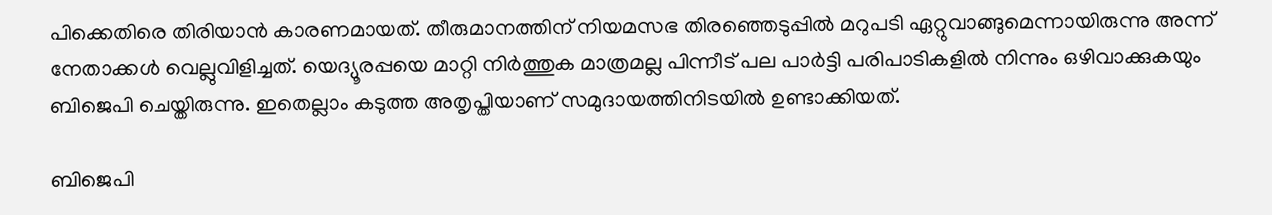പിക്കെതിരെ തിരിയാൻ കാരണമായത്. തീരുമാനത്തിന് നിയമസഭ തിരഞ്ഞെടുപ്പിൽ മറുപടി ഏറ്റുവാങ്ങുമെന്നായിരുന്നു അന്ന് നേതാക്കൾ വെല്ലുവിളിച്ചത്. യെദ്യൂരപ്പയെ മാറ്റി നിർത്തുക മാത്രമല്ല പിന്നീട് പല പാർട്ടി പരിപാടികളിൽ നിന്നും ഒഴിവാക്കുകയും ബിജെപി ചെയ്തിരുന്നു. ഇതെല്ലാം കടുത്ത അതൃപ്തിയാണ് സമുദായത്തിനിടയിൽ ഉണ്ടാക്കിയത്.

ബിജെപി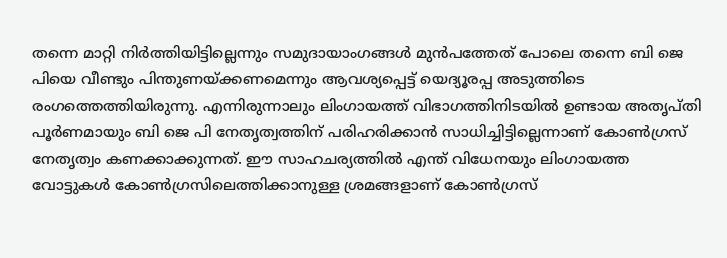തന്നെ മാറ്റി നിർത്തിയിട്ടില്ലെന്നും സമുദായാംഗങ്ങൾ മുൻപത്തേത് പോലെ തന്നെ ബി ജെ പിയെ വീണ്ടും പിന്തുണയ്ക്കണമെന്നും ആവശ്യപ്പെട്ട് യെദ്യൂരപ്പ അടുത്തിടെ രംഗത്തെത്തിയിരുന്നു. എന്നിരുന്നാലും ലിംഗായത്ത് വിഭാഗത്തിനിടയിൽ ഉണ്ടായ അതൃപ്തി പൂർണമായും ബി ജെ പി നേതൃത്വത്തിന് പരിഹരിക്കാൻ സാധിച്ചിട്ടില്ലെന്നാണ് കോൺഗ്രസ് നേതൃത്വം കണക്കാക്കുന്നത്. ഈ സാഹചര്യത്തിൽ എന്ത് വിധേനയും ലിംഗായത്ത വോട്ടുകൾ കോൺഗ്രസിലെത്തിക്കാനുള്ള ശ്രമങ്ങളാണ് കോൺഗ്രസ്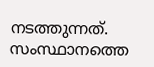നടത്തുന്നത്. സംസ്ഥാനത്തെ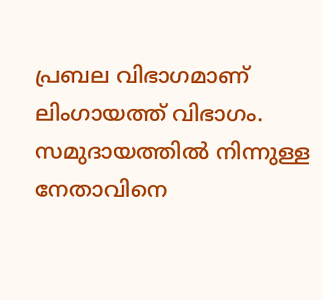പ്രബല വിഭാഗമാണ് ലിംഗായത്ത് വിഭാഗം. സമുദായത്തിൽ നിന്നുള്ള നേതാവിനെ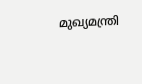മുഖ്യമന്ത്രി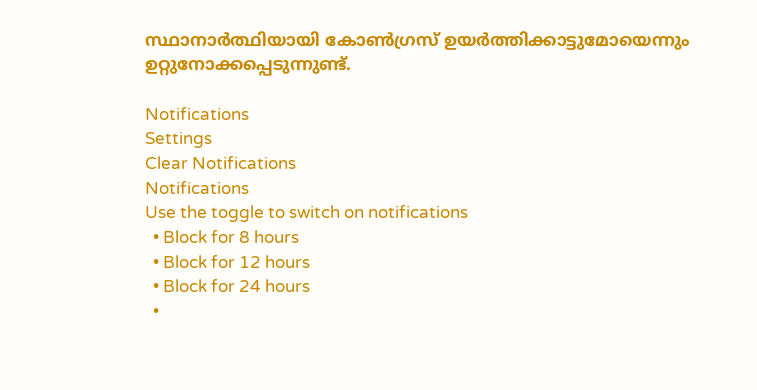സ്ഥാനാർത്ഥിയായി കോൺഗ്രസ് ഉയർത്തിക്കാട്ടുമോയെന്നും ഉറ്റുനോക്കപ്പെടുന്നുണ്ട്.

Notifications
Settings
Clear Notifications
Notifications
Use the toggle to switch on notifications
  • Block for 8 hours
  • Block for 12 hours
  • Block for 24 hours
  •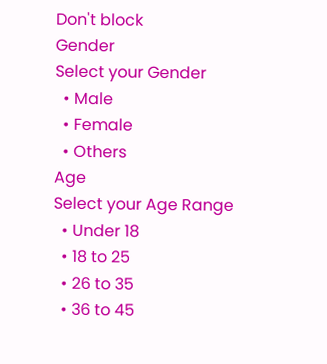Don't block
Gender
Select your Gender
  • Male
  • Female
  • Others
Age
Select your Age Range
  • Under 18
  • 18 to 25
  • 26 to 35
  • 36 to 45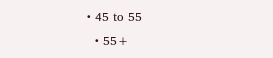• 45 to 55
  • 55+